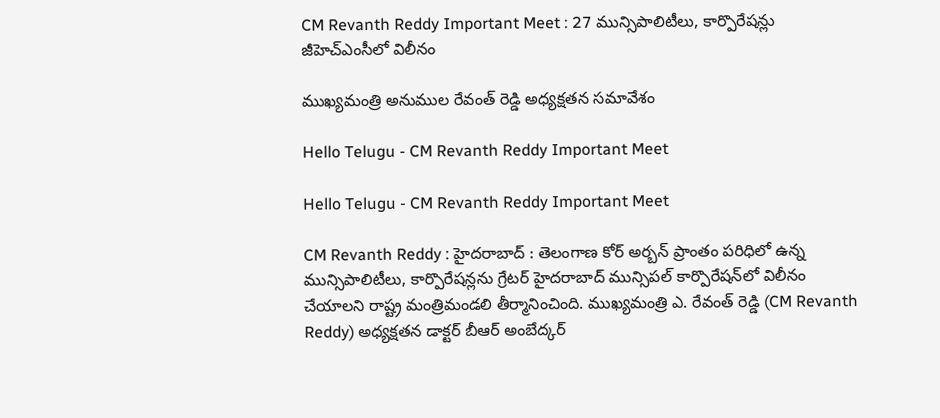CM Revanth Reddy Important Meet : 27 మున్సిపాలిటీలు, కార్పొరేష‌న్లు జీహెచ్ఎంసీలో విలీనం

ముఖ్య‌మంత్రి అనుముల రేవంత్ రెడ్డి అధ్య‌క్ష‌త‌న స‌మావేశం

Hello Telugu - CM Revanth Reddy Important Meet

Hello Telugu - CM Revanth Reddy Important Meet

CM Revanth Reddy : హైద‌రాబాద్ : తెలంగాణ కోర్ అర్బన్ ప్రాంతం పరిధిలో ఉన్న మున్సిపాలిటీలు, కార్పొరేషన్లను గ్రేటర్ హైదరాబాద్ మున్సిపల్ కార్పొరేషన్‌లో విలీనం చేయాలని రాష్ట్ర మంత్రిమండలి తీర్మానించింది. ముఖ్యమంత్రి ఎ. రేవంత్ రెడ్డి (CM Revanth Reddy) అధ్యక్షతన డాక్టర్ బీఆర్ అంబేద్కర్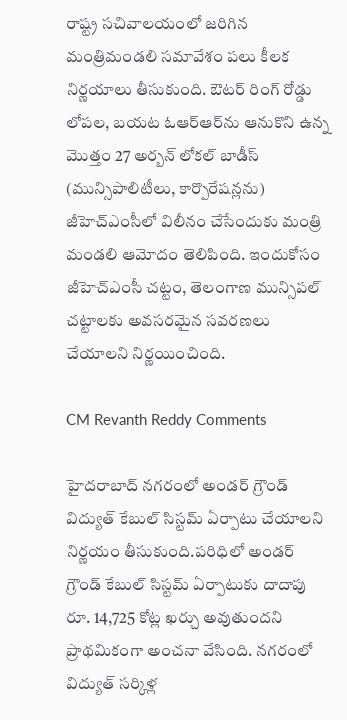రాష్ట్ర సచివాలయంలో జరిగిన మంత్రిమండలి సమావేశం పలు కీలక నిర్ణయాలు తీసుకుంది. ఔటర్ రింగ్ రోడ్డు లోపల, బయట ఓఆర్ఆర్‌ను ఆనుకొని ఉన్న మొత్తం 27 అర్బన్ లోకల్ బాడీస్ (మున్సిపాలిటీలు, కార్పొరేషన్లను) జీహెచ్ఎంసీలో విలీనం చేసేందుకు మంత్రి మండలి ఆమోదం తెలిపింది. ఇందుకోసం జీహెచ్ఎంసీ చట్టం, తెలంగాణ మున్సిపల్ చట్టాలకు అవసరమైన సవరణలు చేయాలని నిర్ణయించింది.

CM Revanth Reddy Comments

హైదరాబాద్‌ నగరంలో అండర్ గ్రౌండ్ విద్యుత్ కేబుల్ సిస్టమ్ ఏర్పాటు చేయాలని నిర్ణయం తీసుకుంది.పరిధిలో అండర్ గ్రౌండ్ కేబుల్ సిస్టమ్ ఏర్పాటుకు దాదాపు రూ. 14,725 కోట్ల ఖర్చు అవుతుందని ప్రాథమికంగా అంచనా వేసింది. నగరంలో విద్యుత్ సర్కిళ్ల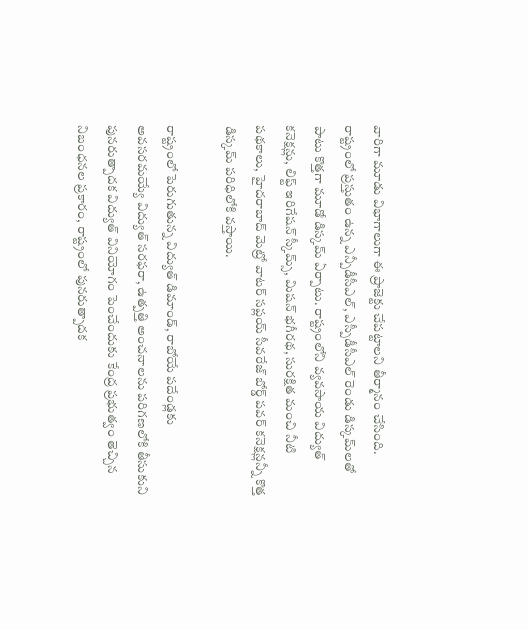వారిగా మూడు విభాగాలుగా ఈ ప్రాజెక్టు చేపట్టాలని తీర్మానం చేసింది. రాష్ట్రంలో ప్రస్తుతం ఉన్న ఎన్పీడీసీఎల్, ఎస్పీడీసీఎల్ రెండు డిస్కమ్‌లతో పాటు కొత్తగా మూడో డిస్కమ్ ఏర్పాటు. రాష్ట్రంలోని వ్యవసాయ విద్యుత్ కనెక్షన్లు, లిఫ్ట్ ఇరిగేషన్ స్కీమ్స్, మిషన్ భగీరథ, సురక్షిత మంచి నీటి పథకాలు, హైదరాబాద్ మెట్రో వాటర్ సప్లయ్ సీవరేజ్ బోర్డ్ పవర్ కనెక్షన్లన్నీ కొత్త డిస్కమ్ పరిధిలోకి వస్తాయి.

రాష్ట్రంలో పెరుగుతున్న విద్యుత్ డిమాండ్, రాబోయే పదేండ్లకు అవసరమయ్యే విద్యుత్ సరఫరా, ఉత్పత్తి అంచనాలను పరిగణలోకి తీసుకుని పునరుత్పాదక విద్యుత్ వినియోగం పెంచేందుకు కేంద్ర ప్రభుత్వం తెచ్చిన నిబంధనల ప్రకారం, రాష్ట్రంలో పునరుత్పాదక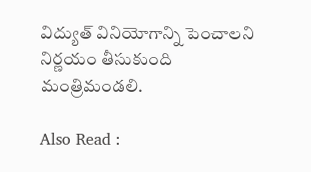విద్యుత్ వినియోగాన్ని పెంచాలని నిర్ణయం తీసుకుంది మంత్రిమండ‌లి.

Also Read :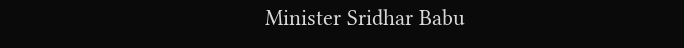Minister Sridhar Babu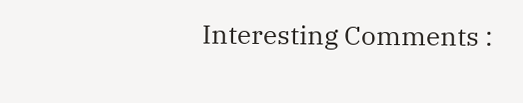Interesting Comments :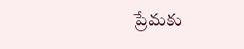ప్రేమ‌కు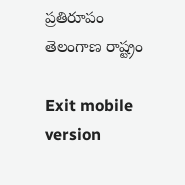ప్ర‌తిరూపం తెలంగాణ రాష్ట్రం

Exit mobile version